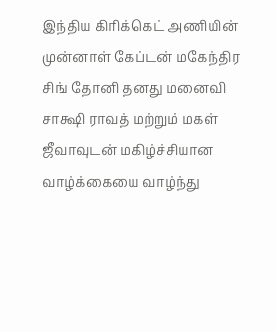இந்திய கிரிக்கெட் அணியின் முன்னாள் கேப்டன் மகேந்திர சிங் தோனி தனது மனைவி சாக்ஷி ராவத் மற்றும் மகள் ஜீவாவுடன் மகிழ்ச்சியான வாழ்க்கையை வாழ்ந்து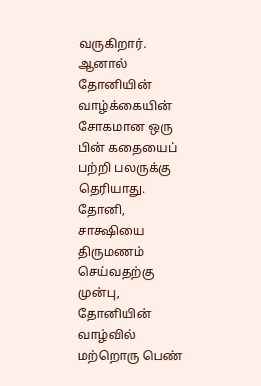வருகிறார். ஆனால் தோனியின் வாழ்க்கையின் சோகமான ஒரு பின் கதையைப் பற்றி பலருக்கு தெரியாது.
தோனி, சாக்ஷியை திருமணம் செய்வதற்கு முன்பு, தோனியின் வாழ்வில் மற்றொரு பெண்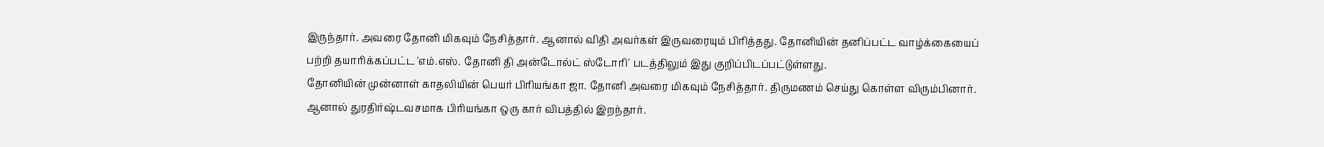இருந்தார். அவரை தோனி மிகவும் நேசித்தார். ஆனால் விதி அவர்கள் இருவரையும் பிரித்தது. தோனியின் தனிப்பட்ட வாழ்க்கையைப் பற்றி தயாரிக்கப்பட்ட 'எம்.எஸ். தோனி தி அன்டோல்ட் ஸ்டோரி' படத்திலும் இது குறிப்பிடப்பட்டுள்ளது.
தோனியின் முன்னாள் காதலியின் பெயர் பிரியங்கா ஜா. தோனி அவரை மிகவும் நேசித்தார். திருமணம் செய்து கொள்ள விரும்பினார். ஆனால் துரதிர்ஷ்டவசமாக பிரியங்கா ஒரு கார் விபத்தில் இறந்தார்.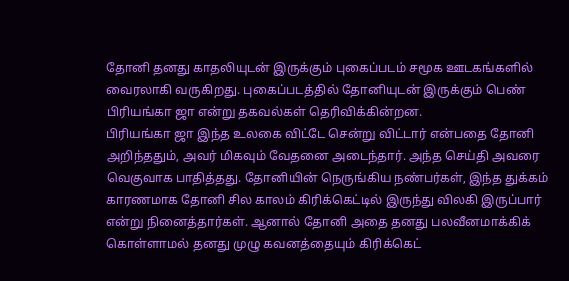தோனி தனது காதலியுடன் இருக்கும் புகைப்படம் சமூக ஊடகங்களில் வைரலாகி வருகிறது. புகைப்படத்தில் தோனியுடன் இருக்கும் பெண் பிரியங்கா ஜா என்று தகவல்கள் தெரிவிக்கின்றன.
பிரியங்கா ஜா இந்த உலகை விட்டே சென்று விட்டார் என்பதை தோனி அறிந்ததும், அவர் மிகவும் வேதனை அடைந்தார். அந்த செய்தி அவரை வெகுவாக பாதித்தது. தோனியின் நெருங்கிய நண்பர்கள், இந்த துக்கம் காரணமாக தோனி சில காலம் கிரிக்கெட்டில் இருந்து விலகி இருப்பார் என்று நினைத்தார்கள். ஆனால் தோனி அதை தனது பலவீனமாக்கிக் கொள்ளாமல் தனது முழு கவனத்தையும் கிரிக்கெட்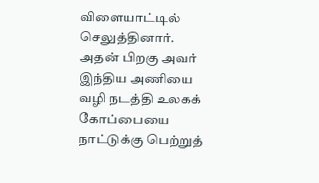விளையாட்டில் செலுத்தினார். அதன் பிறகு அவர் இந்திய அணியை வழி நடத்தி உலகக் கோப்பையை நாட்டுக்கு பெற்றுத்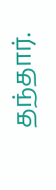தந்தார்.